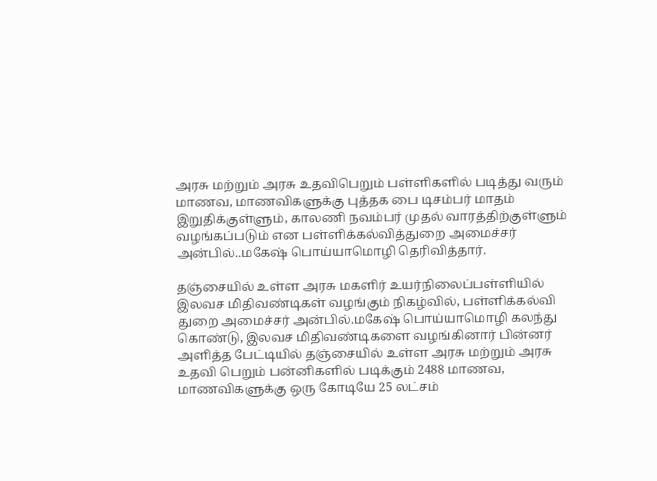அரசு மற்றும் அரசு உதவிபெறும் பள்ளிகளில் படித்து வரும் மாணவ, மாணவிகளுக்கு புத்தக பை டிசம்பர் மாதம் இறுதிக்குள்ளும், காலணி நவம்பர் முதல் வாரத்திற்குள்ளும் வழங்கப்படும் என பள்ளிக்கல்வித்துறை அமைச்சர் அன்பில்..மகேஷ் பொய்யாமொழி தெரிவித்தார்.

தஞ்சையில் உள்ள அரசு மகளிர் உயர்நிலைப்பள்ளியில் இலவச மிதிவண்டிகள் வழங்கும் நிகழ்வில், பள்ளிக்கல்வி துறை அமைச்சர் அன்பில்.மகேஷ் பொய்யாமொழி கலந்து கொண்டு, இலவச மிதிவண்டிகளை வழங்கினார் பின்னர் அளித்த பேட்டியில் தஞ்சையில் உள்ள அரசு மற்றும் அரசு உதவி பெறும் பன்னிகளில் படிக்கும் 2488 மாணவ, மாணவிகளுக்கு ஒரு கோடியே 25 லட்சம்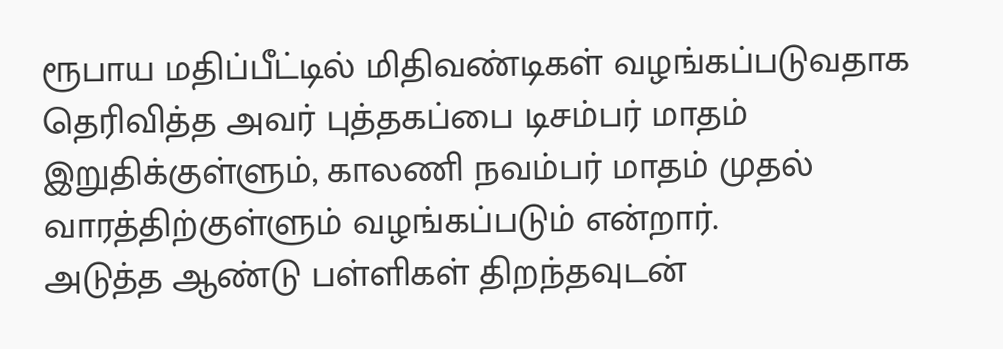ரூபாய மதிப்பீட்டில் மிதிவண்டிகள் வழங்கப்படுவதாக தெரிவித்த அவர் புத்தகப்பை டிசம்பர் மாதம் இறுதிக்குள்ளும், காலணி நவம்பர் மாதம் முதல் வாரத்திற்குள்ளும் வழங்கப்படும் என்றார்.
அடுத்த ஆண்டு பள்ளிகள் திறந்தவுடன்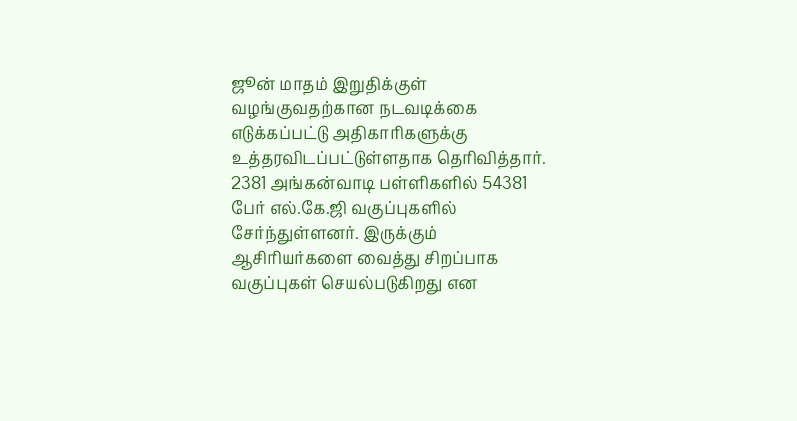ஜூன் மாதம் இறுதிக்குள் வழங்குவதற்கான நடவடிக்கை எடுக்கப்பட்டு அதிகாரிகளுக்கு உத்தரவிடப்பட்டுள்ளதாக தெரிவித்தார். 2381 அங்கன்வாடி பள்ளிகளில் 54381 பேர் எல்.கே.ஜி வகுப்புகளில் சேர்ந்துள்ளனர். இருக்கும் ஆசிரியர்களை வைத்து சிறப்பாக வகுப்புகள் செயல்படுகிறது என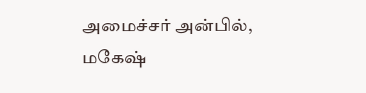அமைச்சர் அன்பில், மகேஷ்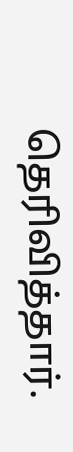தெரிவித்தார்.